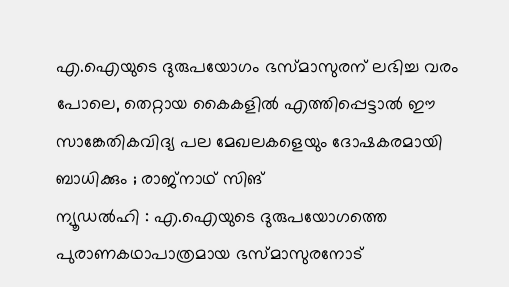എ.ഐയുടെ ദുരുപയോഗം ഭസ്മാസുരന് ലഭിച്ച വരം പോലെ, തെറ്റായ കൈകളിൽ എത്തിപ്പെട്ടാൽ ഈ സാങ്കേതികവിദ്യ പല മേഖലകളെയും ദോഷകരമായി ബാധിക്കും ; രാജ്നാഥ് സിങ്
ന്യൂഡൽഹി : എ.ഐയുടെ ദുരുപയോഗത്തെ പുരാണകഥാപാത്രമായ ഭസ്മാസുരനോട്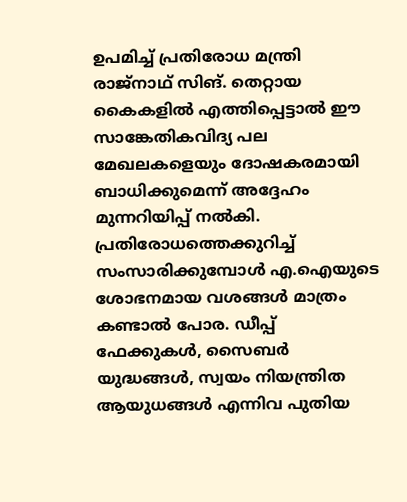ഉപമിച്ച് പ്രതിരോധ മന്ത്രി രാജ്നാഥ് സിങ്. തെറ്റായ കൈകളിൽ എത്തിപ്പെട്ടാൽ ഈ സാങ്കേതികവിദ്യ പല മേഖലകളെയും ദോഷകരമായി ബാധിക്കുമെന്ന് അദ്ദേഹം മുന്നറിയിപ്പ് നൽകി. പ്രതിരോധത്തെക്കുറിച്ച് സംസാരിക്കുമ്പോൾ എ.ഐയുടെ ശോഭനമായ വശങ്ങൾ മാത്രം കണ്ടാൽ പോര. ഡീപ്പ് ഫേക്കുകൾ, സൈബർ യുദ്ധങ്ങൾ, സ്വയം നിയന്ത്രിത ആയുധങ്ങൾ എന്നിവ പുതിയ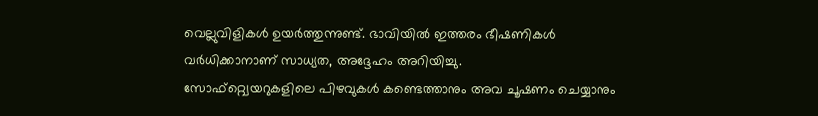വെല്ലുവിളികൾ ഉയർത്തുന്നുണ്ട്. ഭാവിയിൽ ഇത്തരം ഭീഷണികൾ വർധിക്കാനാണ് സാധ്യത, അദ്ദേഹം അറിയിച്ചു.
സോഫ്റ്റ്വെയറുകളിലെ പിഴവുകൾ കണ്ടെത്താനും അവ ചൂഷണം ചെയ്യാനും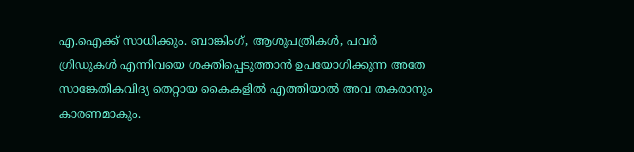എ.ഐക്ക് സാധിക്കും. ബാങ്കിംഗ്, ആശുപത്രികൾ, പവർ ഗ്രിഡുകൾ എന്നിവയെ ശക്തിപ്പെടുത്താൻ ഉപയോഗിക്കുന്ന അതേ സാങ്കേതികവിദ്യ തെറ്റായ കൈകളിൽ എത്തിയാൽ അവ തകരാനും കാരണമാകും.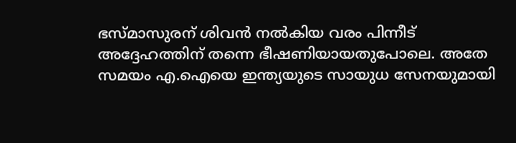ഭസ്മാസുരന് ശിവൻ നൽകിയ വരം പിന്നീട് അദ്ദേഹത്തിന് തന്നെ ഭീഷണിയായതുപോലെ. അതേ സമയം എ.ഐയെ ഇന്ത്യയുടെ സായുധ സേനയുമായി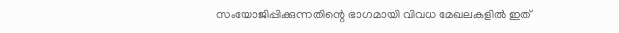സംയോജിപ്പിക്കുന്നതിന്റെ ഭാഗമായി വിവധ മേഖലകളിൽ ഇത്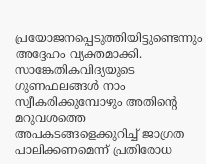പ്രയോജനപ്പെടുത്തിയിട്ടുണ്ടെന്നും അദ്ദേഹം വ്യക്തമാക്കി. സാങ്കേതികവിദ്യയുടെ ഗുണഫലങ്ങൾ നാം സ്വീകരിക്കുമ്പോഴും അതിന്റെ മറുവശത്തെ അപകടങ്ങളെക്കുറിച്ച് ജാഗ്രത പാലിക്കണമെന്ന് പ്രതിരോധ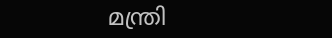മന്ത്രി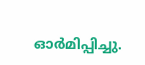ഓർമിപ്പിച്ചു.